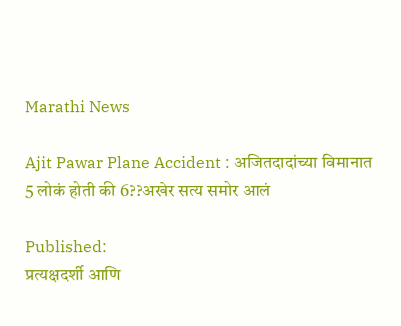Marathi News

Ajit Pawar Plane Accident : अजितदादांच्या विमानात 5 लोकं होती की 6??अखेर सत्य समोर आलं

Published:
प्रत्यक्षदर्शी आणि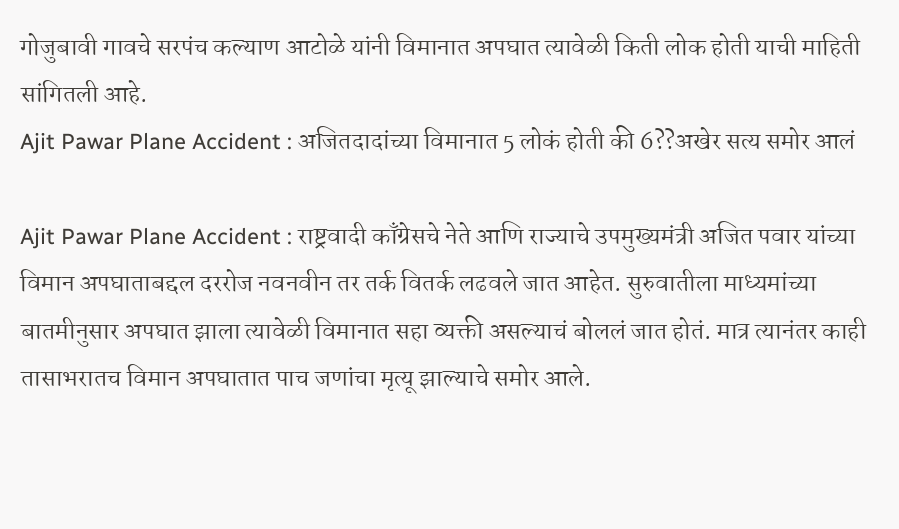गोजुबावी गावचे सरपंच कल्याण आटोळे यांनी विमानात अपघात त्यावेळी किती लोक होती याची माहिती सांगितली आहे.
Ajit Pawar Plane Accident : अजितदादांच्या विमानात 5 लोकं होती की 6??अखेर सत्य समोर आलं

Ajit Pawar Plane Accident : राष्ट्रवादी काँग्रेसचे नेते आणि राज्याचे उपमुख्यमंत्री अजित पवार यांच्या विमान अपघाताबद्दल दररोज नवनवीन तर तर्क वितर्क लढवले जात आहेत. सुरुवातीला माध्यमांच्या बातमीनुसार अपघात झाला त्यावेळी विमानात सहा व्यक्ती असल्याचं बोललं जात होतं. मात्र त्यानंतर काही तासाभरातच विमान अपघातात पाच जणांचा मृत्यू झाल्याचे समोर आले.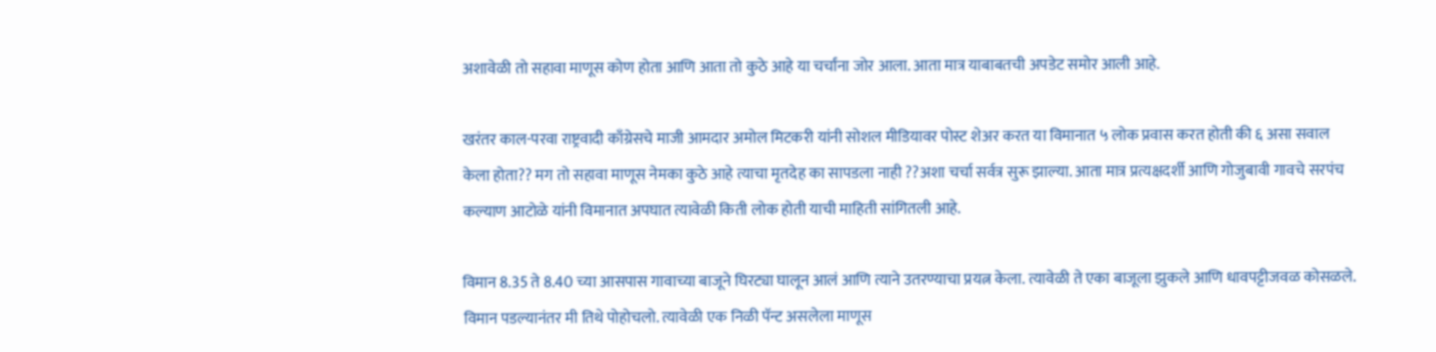अशावेळी तो सहावा माणूस कोण होता आणि आता तो कुठे आहे या चर्चांना जोर आला. आता मात्र याबाबतची अपडेट समोर आली आहे.

खरंतर काल-परवा राष्ट्रवादी काँग्रेसचे माजी आमदार अमोल मिटकरी यांनी सोशल मीडियावर पोस्ट शेअर करत या विमानात ५ लोक प्रवास करत होती की ६ असा सवाल केला होता?? मग तो सहावा माणूस नेमका कुठे आहे त्याचा मृतदेह का सापडला नाही ??अशा चर्चा सर्वत्र सुरू झाल्या. आता मात्र प्रत्यक्षदर्शी आणि गोजुबावी गावचे सरपंच कल्याण आटोळे यांनी विमानात अपघात त्यावेळी किती लोक होती याची माहिती सांगितली आहे.

विमान 8.35 ते 8.40 च्या आसपास गावाच्या बाजूने घिरट्या घालून आलं आणि त्याने उतरण्याचा प्रयत्न केला. त्यावेळी ते एका बाजूला झुकले आणि धावपट्टीजवळ कोसळले. विमान पडल्यानंतर मी तिथे पोहोचलो. त्यावेळी एक निळी पॅन्ट असलेला माणूस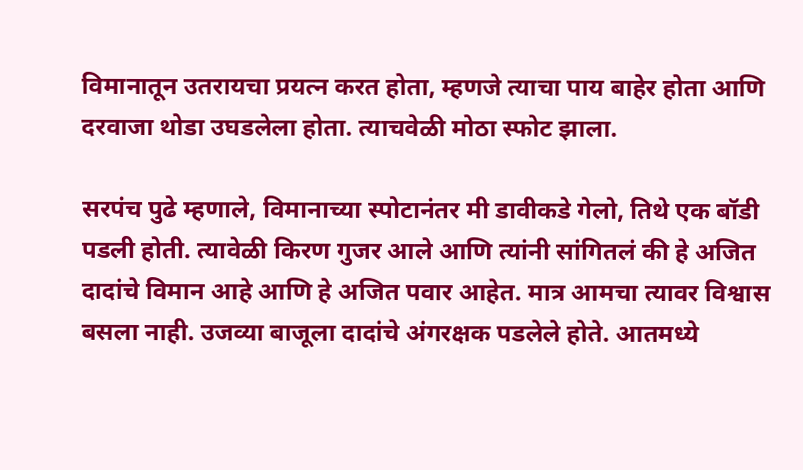विमानातून उतरायचा प्रयत्न करत होता, म्हणजे त्याचा पाय बाहेर होता आणि दरवाजा थोडा उघडलेला होता. त्याचवेळी मोठा स्फोट झाला.

सरपंच पुढे म्हणाले, विमानाच्या स्पोटानंतर मी डावीकडे गेलो, तिथे एक बॉडी पडली होती. त्यावेळी किरण गुजर आले आणि त्यांनी सांगितलं की हे अजित दादांचे विमान आहे आणि हे अजित पवार आहेत. मात्र आमचा त्यावर विश्वास बसला नाही. उजव्या बाजूला दादांचे अंगरक्षक पडलेले होते. आतमध्ये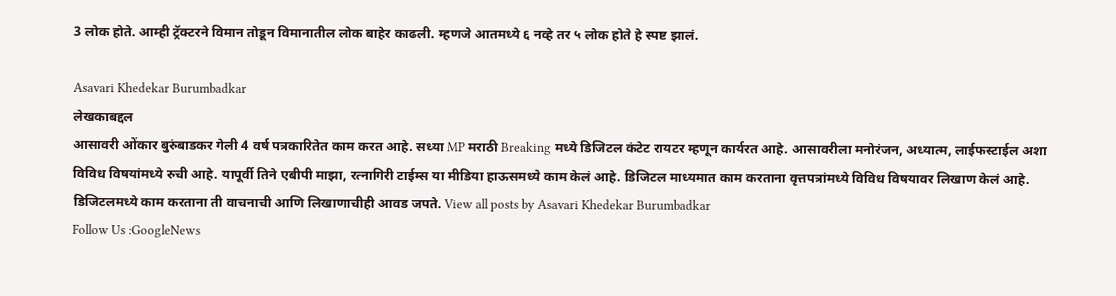3 लोक होते. आम्ही ट्रॅक्टरने विमान तोडून विमानातील लोक बाहेर काढली. म्हणजे आतमध्ये ६ नव्हे तर ५ लोक होते हे स्पष्ट झालं.

Asavari Khedekar Burumbadkar
लेखकाबद्दल
आसावरी ओंकार बुरुंबाडकर गेली 4 वर्ष पत्रकारितेत काम करत आहे. सध्या MP मराठी Breaking मध्ये डिजिटल कंटेट रायटर म्हणून कार्यरत आहे. आसावरीला मनोरंजन, अध्यात्म, लाईफस्टाईल अशा विविध विषयांमध्ये रुची आहे. यापूर्वी तिने एबीपी माझा, रत्नागिरी टाईम्स या मीडिया हाऊसमध्ये काम केलं आहे. डिजिटल माध्यमात काम करताना वृत्तपत्रांमध्ये विविध विषयावर लिखाण केलं आहे. डिजिटलमध्ये काम करताना ती वाचनाची आणि लिखाणाचीही आवड जपते. View all posts by Asavari Khedekar Burumbadkar
Follow Us :GoogleNews